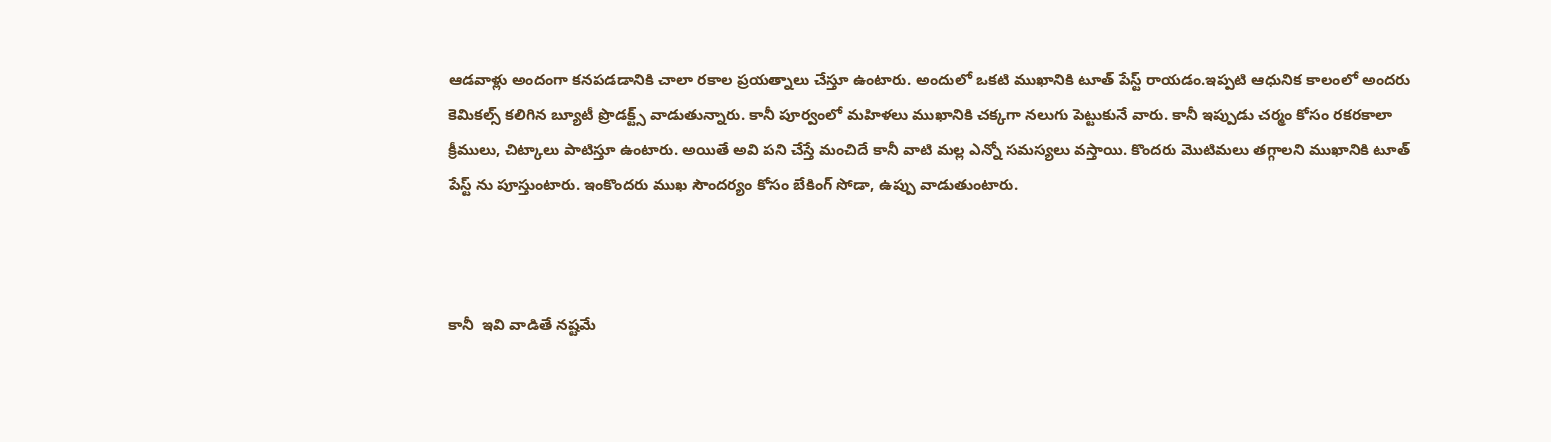ఆడవాళ్లు అందంగా కనపడడానికి చాలా రకాల ప్రయత్నాలు చేస్తూ ఉంటారు. అందులో ఒకటి ముఖానికి టూత్ పేస్ట్ రాయడం.ఇప్పటి ఆధునిక కాలంలో అందరు కెమికల్స్ కలిగిన బ్యూటీ ప్రొడక్ట్స్ వాడుతున్నారు. కానీ పూర్వంలో మహిళలు ముఖానికి చక్కగా నలుగు పెట్టుకునే వారు. కానీ ఇప్పుడు చర్మం కోసం రకరకాలా క్రీములు, చిట్కాలు పాటిస్తూ ఉంటారు. అయితే అవి పని చేస్తే మంచిదే కానీ వాటి మల్ల ఎన్నో సమస్యలు వస్తాయి. కొందరు మొటిమలు తగ్గాలని ముఖానికి టూత్‌ పేస్ట్‌ ను పూస్తుంటారు. ఇంకొందరు ముఖ సౌందర్యం కోసం బేకింగ్‌ సోడా, ఉప్పు వాడుతుంటారు.



కానీ  ఇవి వాడితే నష్టమే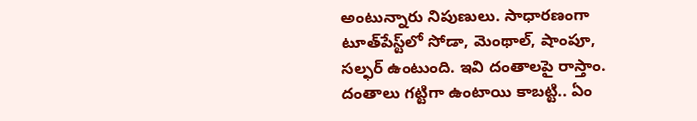అంటున్నారు నిపుణులు. సాధారణంగా టూత్‌పేస్ట్‌లో సోడా, మెంథాల్, షాంపూ, సల్ఫర్ ఉంటుంది. ఇవి దంతాలపై రాస్తాం. దంతాలు గట్టిగా ఉంటాయి కాబట్టి.. ఏం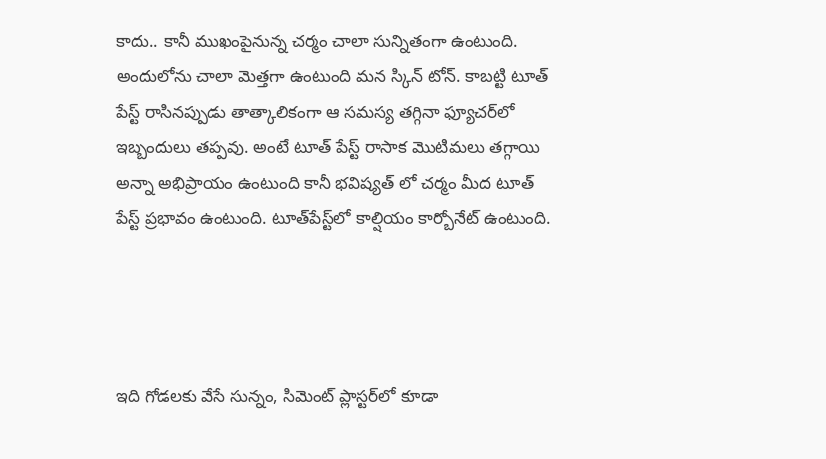కాదు.. కానీ ముఖంపైనున్న చర్మం చాలా సున్నితంగా ఉంటుంది. అందులోను చాలా మెత్తగా ఉంటుంది మన స్కిన్ టోన్. కాబట్టి టూత్ పేస్ట్ రాసినప్పుడు తాత్కాలికంగా ఆ సమస్య తగ్గినా ఫ్యూచర్‌లో ఇబ్బందులు తప్పవు. అంటే టూత్ పేస్ట్ రాసాక మొటిమలు తగ్గాయి అన్నా అభిప్రాయం ఉంటుంది కానీ భవిష్యత్ లో చర్మం మీద టూత్ పేస్ట్ ప్రభావం ఉంటుంది. టూత్‌పేస్ట్‌లో కాల్షియం కార్బోనేట్‌ ఉంటుంది.




ఇది గోడలకు వేసే సున్నం, సిమెంట్‌ ప్లాస్టర్‌లో కూడా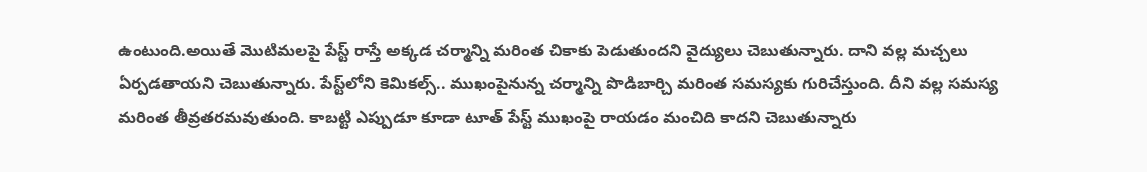ఉంటుంది.అయితే మొటిమలపై పేస్ట్‌ రాస్తే అక్కడ చర్మాన్ని మరింత చికాకు పెడుతుందని వైద్యులు చెబుతున్నారు. దాని వల్ల మచ్చలు ఏర్పడతాయని చెబుతున్నారు. పేస్ట్‌లోని కెమికల్స్.. ముఖంపైనున్న చర్మాన్ని పొడిబార్చి మరింత సమస్యకు గురిచేస్తుంది. దీని వల్ల సమస్య మరింత తీవ్రతరమవుతుంది. కాబట్టి ఎప్పుడూ కూడా టూత్ ‌పేస్ట్ ముఖంపై రాయడం మంచిది కాదని చెబుతున్నారు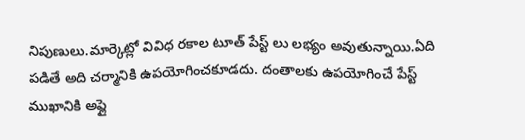నిపుణులు.మార్కెట్లో వివిధ రకాల టూత్ పేస్ట్ లు లభ్యం అవుతున్నాయి.ఏది పడితే అది చర్మానికి ఉపయోగించకూడదు. దంతాలకు ఉపయోగించే పేస్ట్ ముఖానికి అప్లై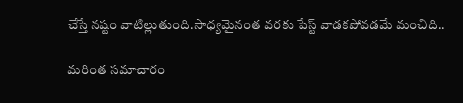చేస్తే నష్టం వాటిల్లుతుంది.సాధ్యమైనంత వరకు పేస్ట్ వాడకపోవడమే మంచిది..

మరింత సమాచారం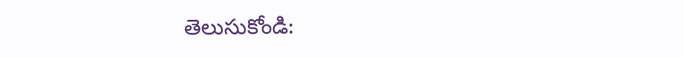తెలుసుకోండి: